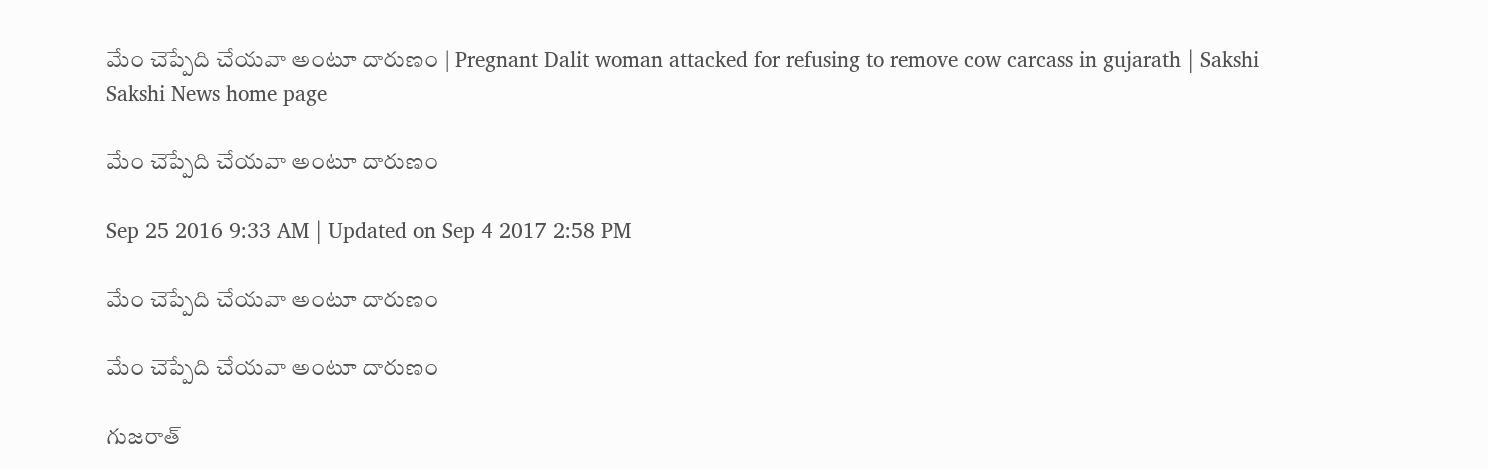మేం చెప్పేది చేయవా అంటూ దారుణం | Pregnant Dalit woman attacked for refusing to remove cow carcass in gujarath | Sakshi
Sakshi News home page

మేం చెప్పేది చేయవా అంటూ దారుణం

Sep 25 2016 9:33 AM | Updated on Sep 4 2017 2:58 PM

మేం చెప్పేది చేయవా అంటూ దారుణం

మేం చెప్పేది చేయవా అంటూ దారుణం

గుజరాత్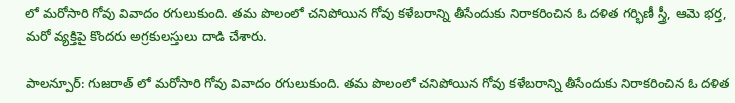లో మరోసారి గోవు వివాదం రగులుకుంది. తమ పొలంలో చనిపోయిన గోవు కళేబరాన్ని తీసేందుకు నిరాకరించిన ఓ దళిత గర్భిణీ స్త్రీ, ఆమె భర్త, మరో వ్యక్తిపై కొందరు అగ్రకులస్తులు దాడి చేశారు.

పాలన్పూర్: గుజరాత్ లో మరోసారి గోవు వివాదం రగులుకుంది. తమ పొలంలో చనిపోయిన గోవు కళేబరాన్ని తీసేందుకు నిరాకరించిన ఓ దళిత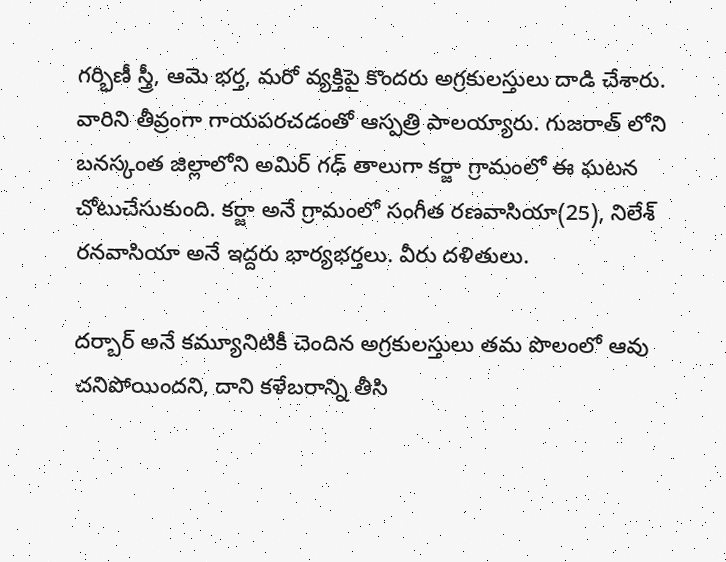గర్భిణీ స్త్రీ, ఆమె భర్త, మరో వ్యక్తిపై కొందరు అగ్రకులస్తులు దాడి చేశారు. వారిని తీవ్రంగా గాయపరచడంతో ఆస్పత్రి పాలయ్యారు. గుజరాత్ లోని బనస్కంత జిల్లాలోని అమిర్ గఢ్ తాలుగా కర్జా గ్రామంలో ఈ ఘటన చోటుచేసుకుంది. కర్జా అనే గ్రామంలో సంగీత రణవాసియా(25), నిలేశ్ రనవాసియా అనే ఇద్దరు భార్యభర్తలు. వీరు దళితులు.

దర్బార్ అనే కమ్యూనిటికీ చెందిన అగ్రకులస్తులు తమ పొలంలో ఆవు చనిపోయిందని, దాని కళేబరాన్ని తీసి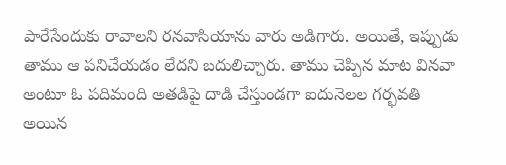పారేసేందుకు రావాలని రనవాసియాను వారు అడిగారు. అయితే, ఇప్పుడు తాము ఆ పనిచేయడం లేదని బదులిచ్చారు. తాము చెప్పిన మాట వినవా అంటూ ఓ పదిమంది అతడిపై దాడి చేస్తుండగా ఐదునెలల గర్భవతి అయిన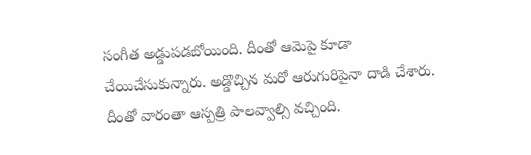సంగీత అడ్డుపడబోయింది. దీంతో ఆమెపై కూడా చేయిచేసుకున్నారు. అడ్డొచ్చిన మరో ఆరుగురిపైనా దాడి చేశారు. దీంతో వారంతా ఆస్పత్రి పాలవ్వాల్సి వచ్చింది.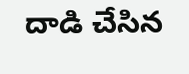దాడి చేసిన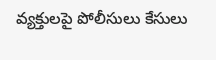వ్యక్తులపై పోలీసులు కేసులు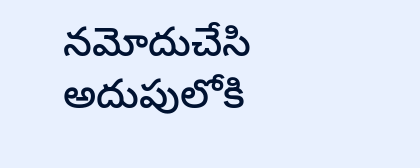నమోదుచేసి అదుపులోకి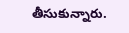తీసుకున్నారు.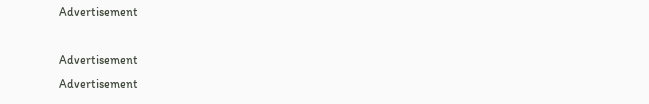Advertisement

Advertisement
Advertisement